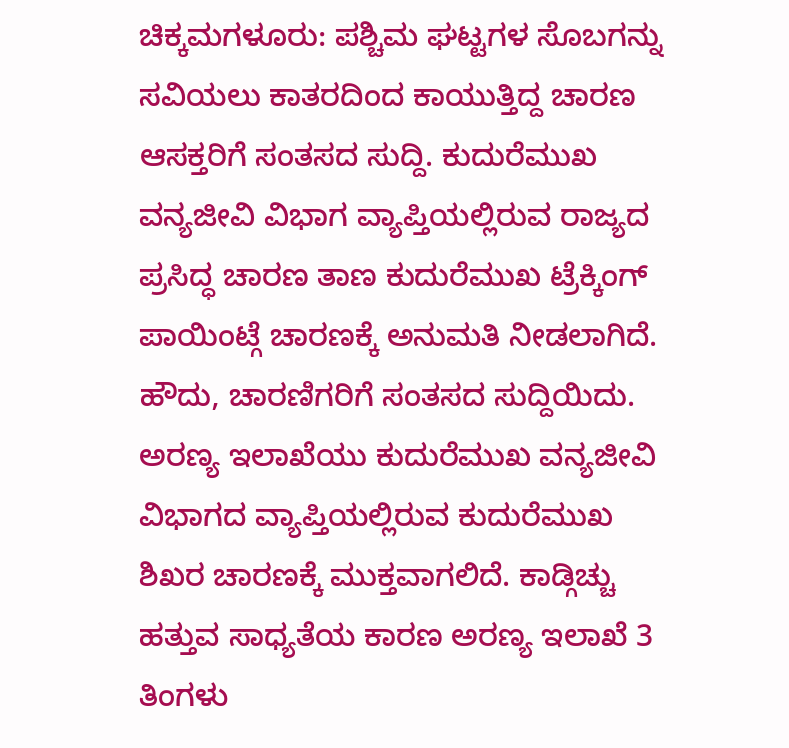ಚಿಕ್ಕಮಗಳೂರು: ಪಶ್ಚಿಮ ಘಟ್ಟಗಳ ಸೊಬಗನ್ನು ಸವಿಯಲು ಕಾತರದಿಂದ ಕಾಯುತ್ತಿದ್ದ ಚಾರಣ ಆಸಕ್ತರಿಗೆ ಸಂತಸದ ಸುದ್ದಿ. ಕುದುರೆಮುಖ ವನ್ಯಜೀವಿ ವಿಭಾಗ ವ್ಯಾಪ್ತಿಯಲ್ಲಿರುವ ರಾಜ್ಯದ ಪ್ರಸಿದ್ಧ ಚಾರಣ ತಾಣ ಕುದುರೆಮುಖ ಟ್ರೆಕ್ಕಿಂಗ್ ಪಾಯಿಂಟ್ಗೆ ಚಾರಣಕ್ಕೆ ಅನುಮತಿ ನೀಡಲಾಗಿದೆ. ಹೌದು, ಚಾರಣಿಗರಿಗೆ ಸಂತಸದ ಸುದ್ದಿಯಿದು. ಅರಣ್ಯ ಇಲಾಖೆಯು ಕುದುರೆಮುಖ ವನ್ಯಜೀವಿ ವಿಭಾಗದ ವ್ಯಾಪ್ತಿಯಲ್ಲಿರುವ ಕುದುರೆಮುಖ ಶಿಖರ ಚಾರಣಕ್ಕೆ ಮುಕ್ತವಾಗಲಿದೆ. ಕಾಡ್ಗಿಚ್ಚು ಹತ್ತುವ ಸಾಧ್ಯತೆಯ ಕಾರಣ ಅರಣ್ಯ ಇಲಾಖೆ 3 ತಿಂಗಳು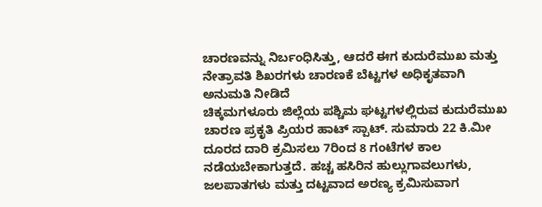ಚಾರಣವನ್ನು ನಿರ್ಬಂಧಿಸಿತ್ತು, ಆದರೆ ಈಗ ಕುದುರೆಮುಖ ಮತ್ತು ನೇತ್ರಾವತಿ ಶಿಖರಗಳು ಚಾರಣಕೆ ಬೆಟ್ಟಗಳ ಅಧಿಕೃತವಾಗಿ ಅನುಮತಿ ನೀಡಿದೆ
ಚಿಕ್ಕಮಗಳೂರು ಜಿಲ್ಲೆಯ ಪಶ್ಚಿಮ ಘಟ್ಟಗಳಲ್ಲಿರುವ ಕುದುರೆಮುಖ ಚಾರಣ ಪ್ರಕೃತಿ ಪ್ರಿಯರ ಹಾಟ್ ಸ್ಪಾಟ್. ಸುಮಾರು 22 ಕಿ.ಮೀ ದೂರದ ದಾರಿ ಕ್ರಮಿಸಲು 7ರಿಂದ 8 ಗಂಟೆಗಳ ಕಾಲ ನಡೆಯಬೇಕಾಗುತ್ತದೆ. ಹಚ್ಚ ಹಸಿರಿನ ಹುಲ್ಲುಗಾವಲುಗಳು, ಜಲಪಾತಗಳು ಮತ್ತು ದಟ್ಟವಾದ ಅರಣ್ಯ ಕ್ರಮಿಸುವಾಗ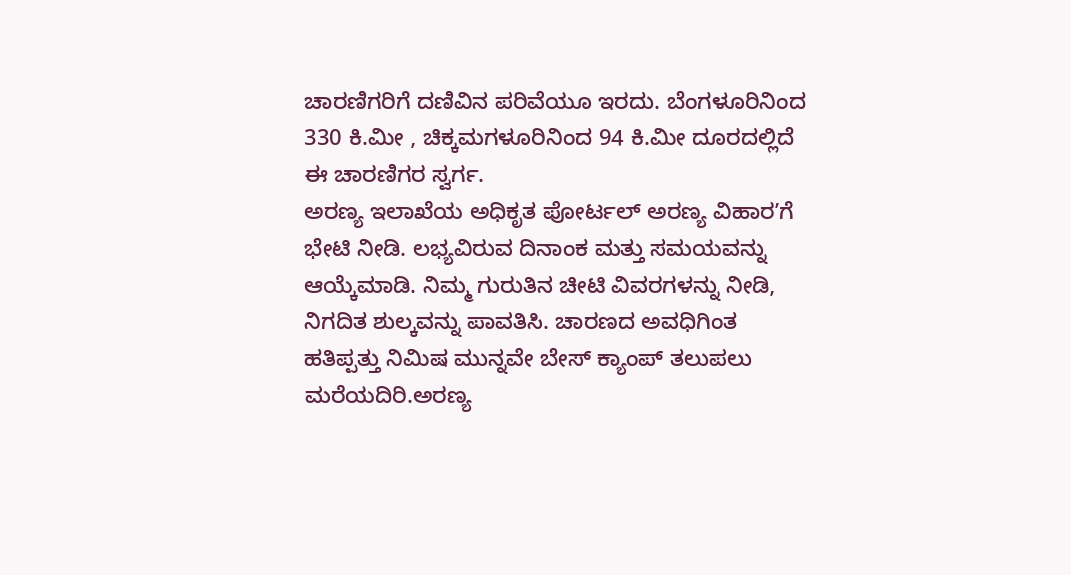ಚಾರಣಿಗರಿಗೆ ದಣಿವಿನ ಪರಿವೆಯೂ ಇರದು. ಬೆಂಗಳೂರಿನಿಂದ 330 ಕಿ.ಮೀ , ಚಿಕ್ಕಮಗಳೂರಿನಿಂದ 94 ಕಿ.ಮೀ ದೂರದಲ್ಲಿದೆ ಈ ಚಾರಣಿಗರ ಸ್ವರ್ಗ.
ಅರಣ್ಯ ಇಲಾಖೆಯ ಅಧಿಕೃತ ಪೋರ್ಟಲ್ ಅರಣ್ಯ ವಿಹಾರʼಗೆ ಭೇಟಿ ನೀಡಿ. ಲಭ್ಯವಿರುವ ದಿನಾಂಕ ಮತ್ತು ಸಮಯವನ್ನು ಆಯ್ಕೆಮಾಡಿ. ನಿಮ್ಮ ಗುರುತಿನ ಚೀಟಿ ವಿವರಗಳನ್ನು ನೀಡಿ, ನಿಗದಿತ ಶುಲ್ಕವನ್ನು ಪಾವತಿಸಿ. ಚಾರಣದ ಅವಧಿಗಿಂತ ಹತಿಪ್ಪತ್ತು ನಿಮಿಷ ಮುನ್ನವೇ ಬೇಸ್ ಕ್ಯಾಂಪ್ ತಲುಪಲು ಮರೆಯದಿರಿ.ಅರಣ್ಯ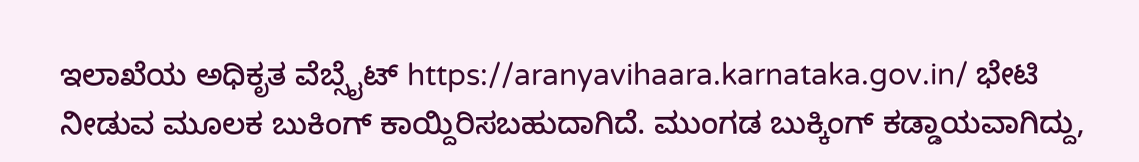ಇಲಾಖೆಯ ಅಧಿಕೃತ ವೆಬ್ಸೈಟ್ https://aranyavihaara.karnataka.gov.in/ ಭೇಟಿ ನೀಡುವ ಮೂಲಕ ಬುಕಿಂಗ್ ಕಾಯ್ದಿರಿಸಬಹುದಾಗಿದೆ. ಮುಂಗಡ ಬುಕ್ಕಿಂಗ್ ಕಡ್ಡಾಯವಾಗಿದ್ದು,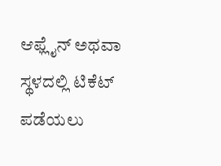ಆಫ್ಲೈನ್ ಅಥವಾ ಸ್ಥಳದಲ್ಲಿ ಟಿಕೆಟ್ ಪಡೆಯಲು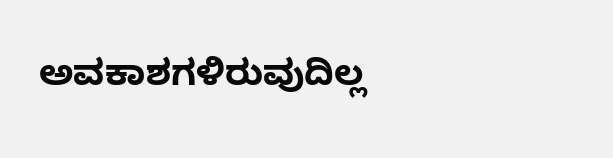ಅವಕಾಶಗಳಿರುವುದಿಲ್ಲ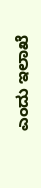ಎಂದು ಇಲಾಖೆ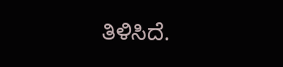ತಿಳಿಸಿದೆ.